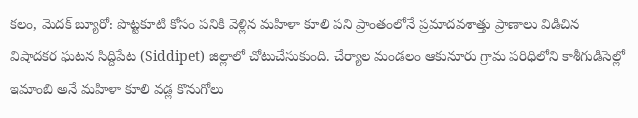కలం, మెదక్ బ్యూరో: పొట్టకూటి కోసం పనికి వెళ్లిన మహిళా కూలి పని ప్రాంతంలోనే ప్రమాదవశాత్తు ప్రాణాలు విడిచిన విషాదకర ఘటన సిద్దిపేట (Siddipet) జిల్లాలో చోటుచేసుకుంది. చేర్యాల మండలం ఆకునూరు గ్రామ పరిధిలోని కాశీగుడిసెల్లో ఇమాంబి అనే మహిళా కూలి వడ్ల కొనుగోలు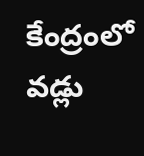కేంద్రంలో వడ్లు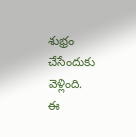శుభ్రం చేసేందుకు వెళ్లింది.
ఈ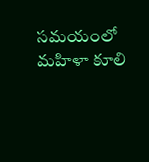సమయంలో మహిళా కూలి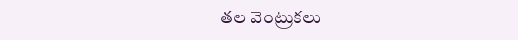తల వెంట్రుకలు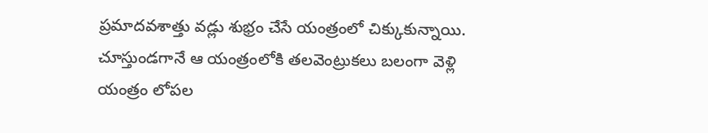ప్రమాదవశాత్తు వడ్లు శుభ్రం చేసే యంత్రంలో చిక్కుకున్నాయి. చూస్తుండగానే ఆ యంత్రంలోకి తలవెంట్రుకలు బలంగా వెళ్లి యంత్రం లోపల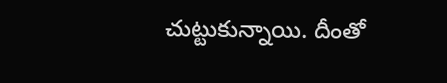చుట్టుకున్నాయి. దీంతో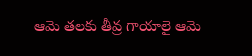ఆమె తలకు తీవ్ర గాయాలై ఆమె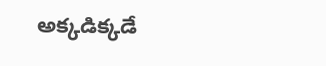అక్కడిక్కడే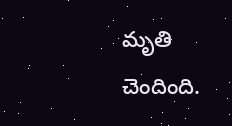మృతి చెందింది.